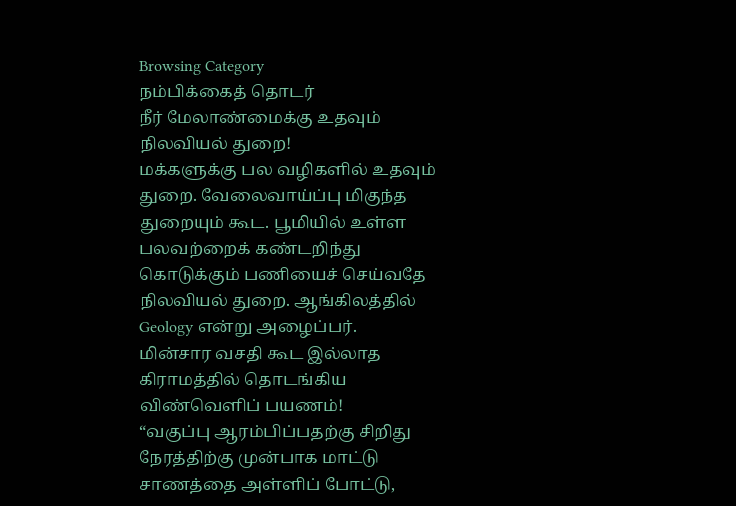Browsing Category
நம்பிக்கைத் தொடர்
நீர் மேலாண்மைக்கு உதவும் நிலவியல் துறை!
மக்களுக்கு பல வழிகளில் உதவும் துறை. வேலைவாய்ப்பு மிகுந்த துறையும் கூட. பூமியில் உள்ள பலவற்றைக் கண்டறிந்து கொடுக்கும் பணியைச் செய்வதே நிலவியல் துறை. ஆங்கிலத்தில் Geology என்று அழைப்பர்.
மின்சார வசதி கூட இல்லாத கிராமத்தில் தொடங்கிய விண்வெளிப் பயணம்!
“வகுப்பு ஆரம்பிப்பதற்கு சிறிது நேரத்திற்கு முன்பாக மாட்டு சாணத்தை அள்ளிப் போட்டு,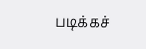படிக்கச்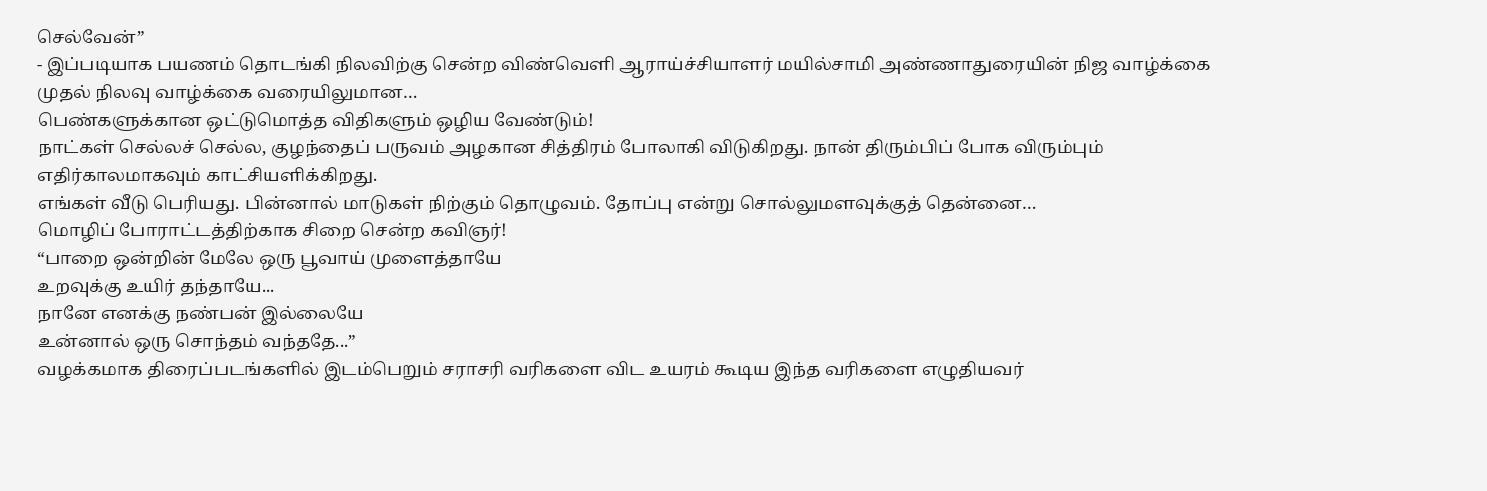செல்வேன்”
- இப்படியாக பயணம் தொடங்கி நிலவிற்கு சென்ற விண்வெளி ஆராய்ச்சியாளர் மயில்சாமி அண்ணாதுரையின் நிஜ வாழ்க்கை முதல் நிலவு வாழ்க்கை வரையிலுமான…
பெண்களுக்கான ஒட்டுமொத்த விதிகளும் ஒழிய வேண்டும்!
நாட்கள் செல்லச் செல்ல, குழந்தைப் பருவம் அழகான சித்திரம் போலாகி விடுகிறது. நான் திரும்பிப் போக விரும்பும் எதிர்காலமாகவும் காட்சியளிக்கிறது.
எங்கள் வீடு பெரியது. பின்னால் மாடுகள் நிற்கும் தொழுவம். தோப்பு என்று சொல்லுமளவுக்குத் தென்னை…
மொழிப் போராட்டத்திற்காக சிறை சென்ற கவிஞர்!
“பாறை ஒன்றின் மேலே ஒரு பூவாய் முளைத்தாயே
உறவுக்கு உயிர் தந்தாயே...
நானே எனக்கு நண்பன் இல்லையே
உன்னால் ஒரு சொந்தம் வந்ததே...”
வழக்கமாக திரைப்படங்களில் இடம்பெறும் சராசரி வரிகளை விட உயரம் கூடிய இந்த வரிகளை எழுதியவர்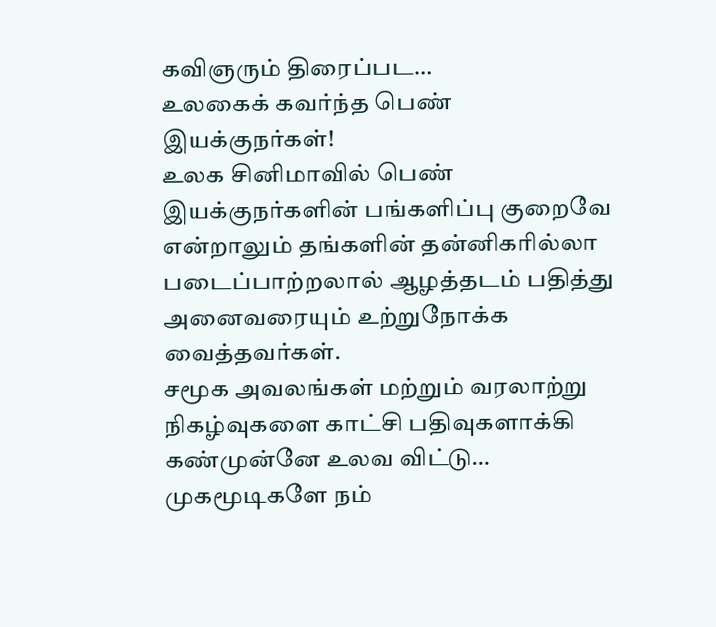கவிஞரும் திரைப்பட…
உலகைக் கவர்ந்த பெண் இயக்குநர்கள்!
உலக சினிமாவில் பெண் இயக்குநர்களின் பங்களிப்பு குறைவே என்றாலும் தங்களின் தன்னிகரில்லா படைப்பாற்றலால் ஆழத்தடம் பதித்து அனைவரையும் உற்றுநோக்க வைத்தவர்கள்.
சமூக அவலங்கள் மற்றும் வரலாற்று நிகழ்வுகளை காட்சி பதிவுகளாக்கி கண்முன்னே உலவ விட்டு…
முகமூடிகளே நம்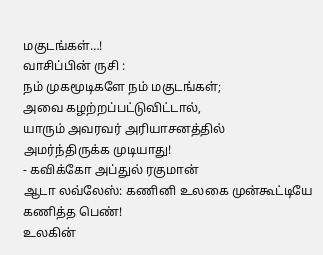மகுடங்கள்…!
வாசிப்பின் ருசி :
நம் முகமூடிகளே நம் மகுடங்கள்;
அவை கழற்றப்பட்டுவிட்டால்,
யாரும் அவரவர் அரியாசனத்தில்
அமர்ந்திருக்க முடியாது!
- கவிக்கோ அப்துல் ரகுமான்
ஆடா லவ்லேஸ்: கணினி உலகை முன்கூட்டியே கணித்த பெண்!
உலகின்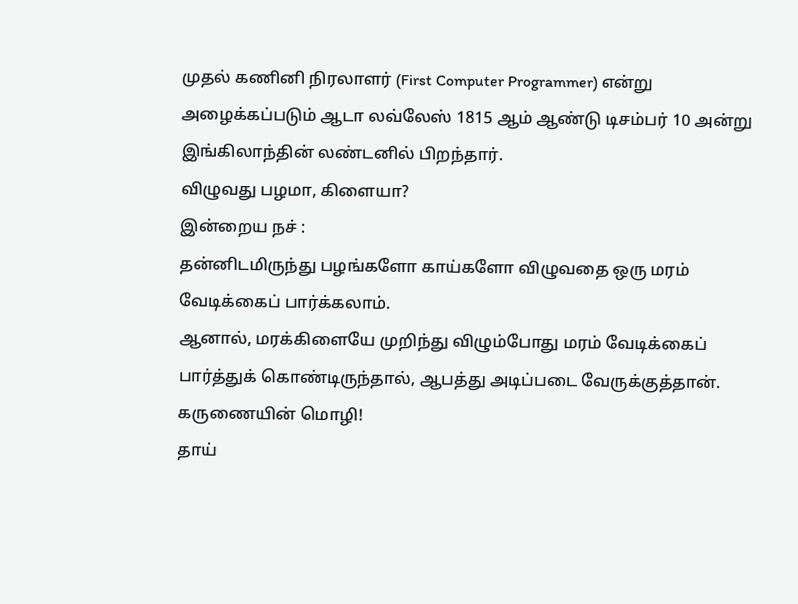முதல் கணினி நிரலாளர் (First Computer Programmer) என்று அழைக்கப்படும் ஆடா லவ்லேஸ் 1815 ஆம் ஆண்டு டிசம்பர் 10 அன்று இங்கிலாந்தின் லண்டனில் பிறந்தார்.
விழுவது பழமா, கிளையா?
இன்றைய நச் :
தன்னிடமிருந்து பழங்களோ காய்களோ விழுவதை ஒரு மரம் வேடிக்கைப் பார்க்கலாம்.
ஆனால், மரக்கிளையே முறிந்து விழும்போது மரம் வேடிக்கைப் பார்த்துக் கொண்டிருந்தால், ஆபத்து அடிப்படை வேருக்குத்தான்.
கருணையின் மொழி!
தாய்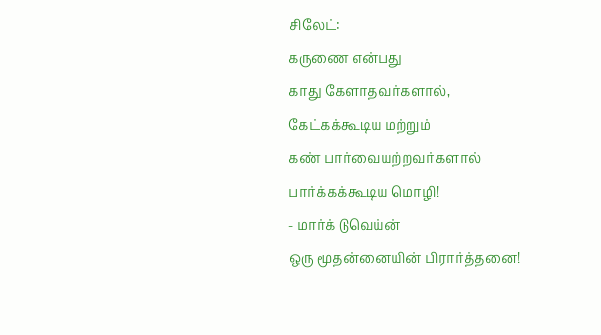சிலேட்:
கருணை என்பது
காது கேளாதவர்களால்,
கேட்கக்கூடிய மற்றும்
கண் பார்வையற்றவர்களால்
பார்க்கக்கூடிய மொழி!
- மார்க் டுவெய்ன்
ஒரு மூதன்னையின் பிரார்த்தனை!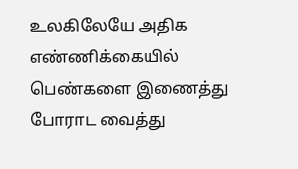உலகிலேயே அதிக எண்ணிக்கையில் பெண்களை இணைத்து போராட வைத்து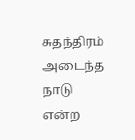சுதந்திரம் அடைந்த நாடு என்ற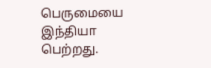பெருமையை இந்தியா பெற்றது.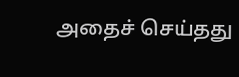அதைச் செய்தது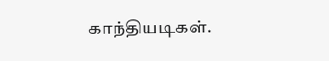காந்தியடிகள்.